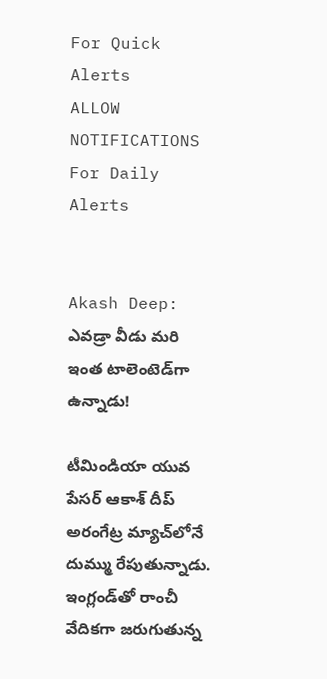For Quick Alerts
ALLOW NOTIFICATIONS
For Daily Alerts


Akash Deep: ఎవడ్రా వీడు మరి ఇంత టాలెంటెడ్‌గా ఉన్నాడు!

టీమిండియా యువ పేసర్ ఆకాశ్ దీప్ అరంగేట్ర మ్యాచ్‌లోనే దుమ్ము రేపుతున్నాడు. ఇంగ్లండ్‌తో రాంచీ వేదికగా జరుగుతున్న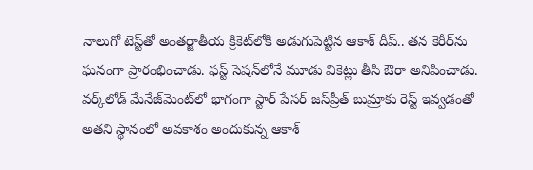నాలుగో టెస్ట్‌‌తో అంతర్జాతీయ క్రికెట్‌లోకి అడుగుపెట్టిన ఆకాశ్ దీప్.. తన కెరీర్‌ను ఘనంగా ప్రారంభించాడు. ఫస్ట్ సెషన్‌లోనే మూడు వికెట్లు తీసి ఔరా అనిపించాడు. వర్క్‌లోడ్ మేనేజ్‌మెంట్‌లో భాగంగా స్టార్ పేసర్ జస్‌ప్రీత్ బుమ్రాకు రెస్ట్ ఇవ్వడంతో అతని స్థానంలో అవకాశం అందుకున్న ఆకాశ్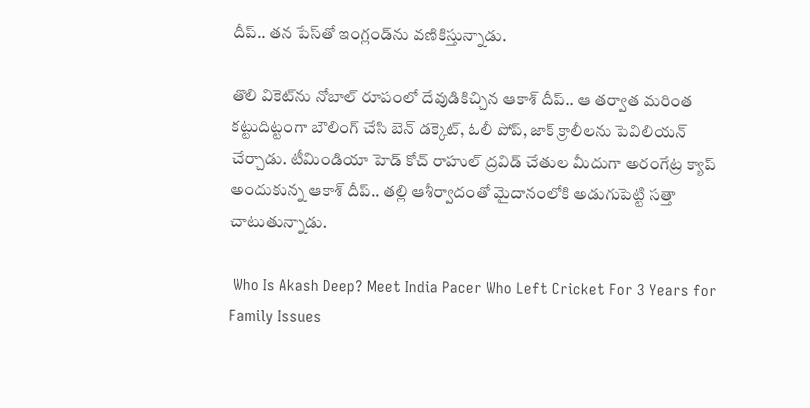దీప్.. తన పేస్‌తో ఇంగ్లండ్‌ను వణికిస్తున్నాడు.

తొలి వికెట్‌ను నోబాల్ రూపంలో దేవుడికిచ్చిన ఆకాశ్ దీప్.. ఆ తర్వాత మరింత కట్టుదిట్టంగా బౌలింగ్ చేసి బెన్ డక్కెట్, ఓలీ పోప్, జాక్ క్రాలీలను పెవిలియన్ చేర్చాడు. టీమిండియా హెడ్ కోచ్ రాహుల్ ద్రవిడ్ చేతుల మీదుగా అరంగేట్ర క్యాప్ అందుకున్న ఆకాశ్ దీప్.. తల్లి ఆశీర్వాదంతో మైదానంలోకి అడుగుపెట్టి సత్తా చాటుతున్నాడు.

 Who Is Akash Deep? Meet India Pacer Who Left Cricket For 3 Years for Family Issues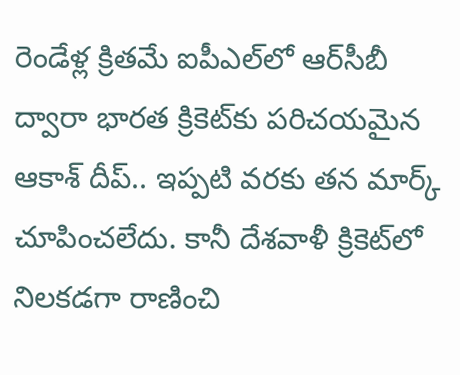రెండేళ్ల క్రితమే ఐపీఎల్‌లో ఆర్‌సీబీ ద్వారా భారత క్రికెట్‌‌కు పరిచయమైన ఆకాశ్ దీప్.. ఇప్పటి వరకు తన మార్క్ చూపించలేదు. కానీ దేశవాళీ క్రికెట్‌లో నిలకడగా రాణించి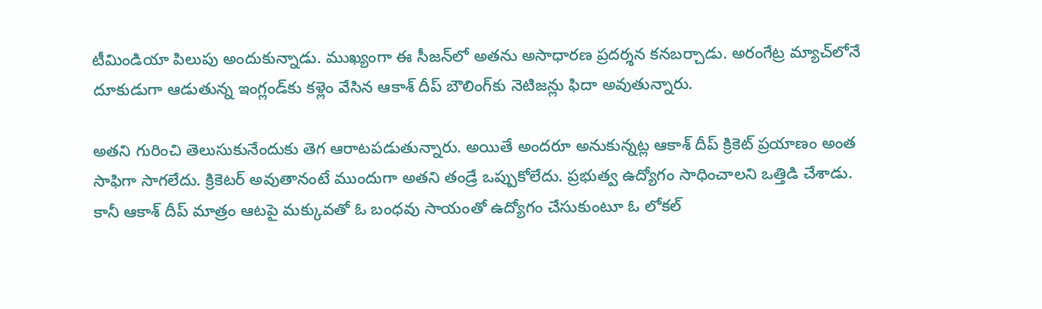టీమిండియా పిలుపు అందుకున్నాడు. ముఖ్యంగా ఈ సీజన్‌లో అతను అసాధారణ ప్రదర్శన కనబర్చాడు. అరంగేట్ర మ్యాచ్‌లోనే దూకుడుగా ఆడుతున్న ఇంగ్లండ్‌కు కళ్లెం వేసిన ఆకాశ్ దీప్ బౌలింగ్‌కు నెటిజన్లు ఫిదా అవుతున్నారు.

అతని గురించి తెలుసుకునేందుకు తెగ ఆరాటపడుతున్నారు. అయితే అందరూ అనుకున్నట్ల ఆకాశ్‌ దీప్ క్రికెట్ ప్రయాణం అంత సాఫిగా సాగలేదు. క్రికెటర్ అవుతానంటే ముందుగా అతని తండ్రే ఒప్పుకోలేదు. ప్రభుత్వ ఉద్యోగం సాధించాలని ఒత్తిడి చేశాడు. కానీ ఆకాశ్ దీప్ మాత్రం ఆటపై మక్కువతో ఓ బంధవు సాయంతో ఉద్యోగం చేసుకుంటూ ఓ లోకల్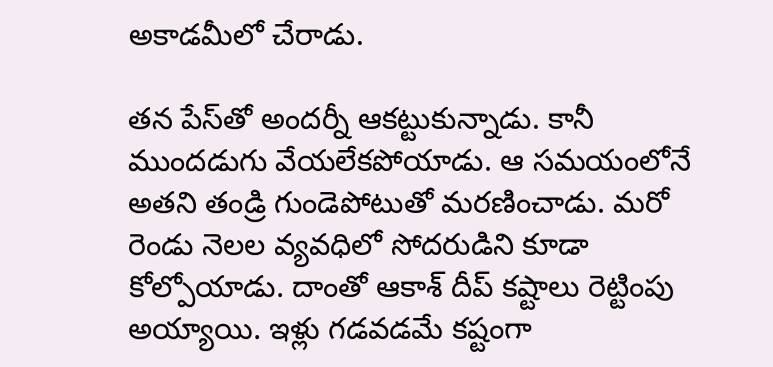అకాడమీలో చేరాడు.

తన పేస్‌తో అందర్నీ ఆకట్టుకున్నాడు. కానీ ముందడుగు వేయలేకపోయాడు. ఆ సమయంలోనే అతని తండ్రి గుండెపోటుతో మరణించాడు. మరో రెండు నెలల వ్యవధిలో సోదరుడిని కూడా కోల్పోయాడు. దాంతో ఆకాశ్ దీప్ కష్టాలు రెట్టింపు అయ్యాయి. ఇళ్లు గడవడమే కష్టంగా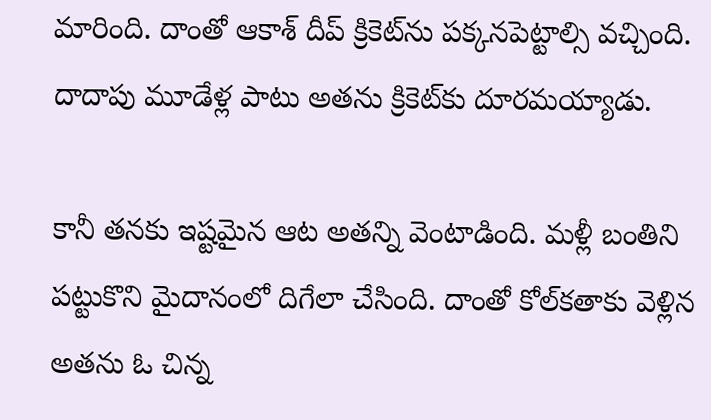మారింది. దాంతో ఆకాశ్ దీప్‌ క్రికెట్‌ను పక్కనపెట్టాల్సి వచ్చింది. దాదాపు మూడేళ్ల పాటు అతను క్రికెట్‌కు దూరమయ్యాడు.

కానీ తనకు ఇష్టమైన ఆట అతన్ని వెంటాడింది. మళ్లీ బంతిని పట్టుకొని మైదానంలో దిగేలా చేసింది. దాంతో కోల్‌కతాకు వెళ్లిన అతను ఓ చిన్న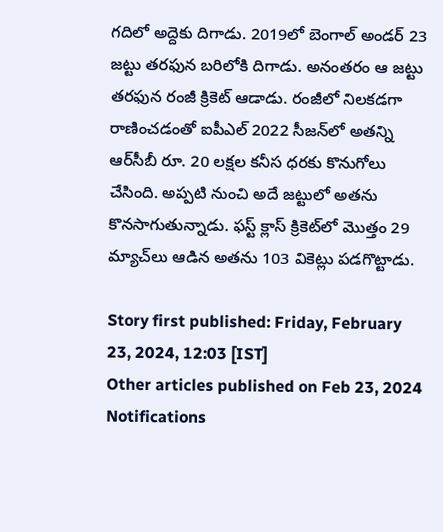గదిలో అద్దెకు దిగాడు. 2019లో బెంగాల్ అండర్ 23 జట్టు తరఫున బరిలోకి దిగాడు. అనంతరం ఆ జట్టు తరఫున రంజీ క్రికెట్ ఆడాడు. రంజీలో నిలకడగా రాణించడంతో ఐపీఎల్ 2022 సీజన్‌లో అతన్ని ఆర్‌సీబీ రూ. 20 లక్షల కనీస ధరకు కొనుగోలు చేసింది. అప్పటి నుంచి అదే జట్టులో అతను కొనసాగుతున్నాడు. ఫస్ట్ క్లాస్ క్రికెట్‌లో మొత్తం 29 మ్యాచ్‌లు ఆడిన అతను 103 వికెట్లు పడగొట్టాడు.

Story first published: Friday, February 23, 2024, 12:03 [IST]
Other articles published on Feb 23, 2024
Notifications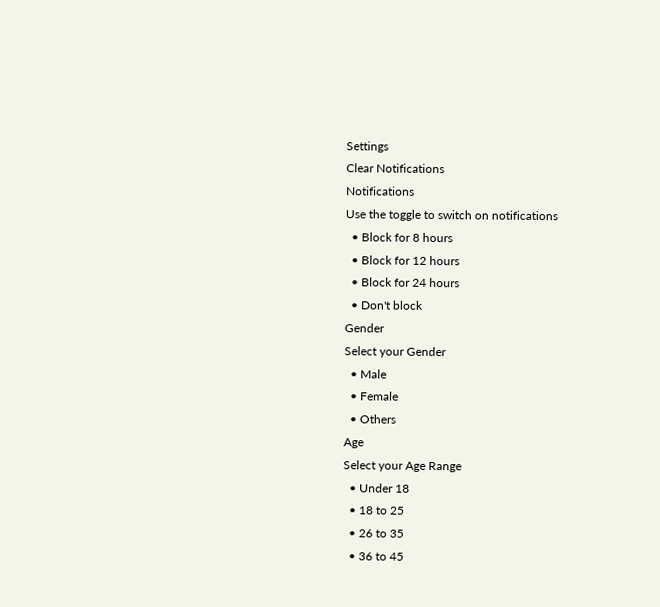Settings
Clear Notifications
Notifications
Use the toggle to switch on notifications
  • Block for 8 hours
  • Block for 12 hours
  • Block for 24 hours
  • Don't block
Gender
Select your Gender
  • Male
  • Female
  • Others
Age
Select your Age Range
  • Under 18
  • 18 to 25
  • 26 to 35
  • 36 to 45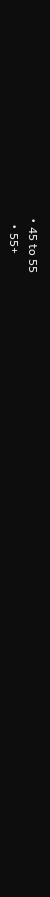• 45 to 55
  • 55+